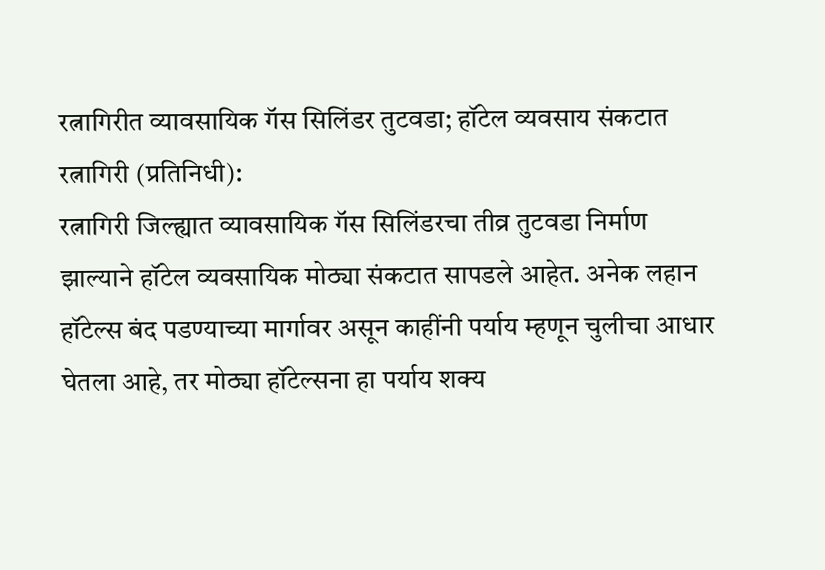रत्नागिरीत व्यावसायिक गॅस सिलिंडर तुटवडा; हॉटेल व्यवसाय संकटात
रत्नागिरी (प्रतिनिधी):
रत्नागिरी जिल्ह्यात व्यावसायिक गॅस सिलिंडरचा तीव्र तुटवडा निर्माण झाल्याने हॉटेल व्यवसायिक मोठ्या संकटात सापडले आहेत. अनेक लहान हॉटेल्स बंद पडण्याच्या मार्गावर असून काहींनी पर्याय म्हणून चुलीचा आधार घेतला आहे, तर मोठ्या हॉटेल्सना हा पर्याय शक्य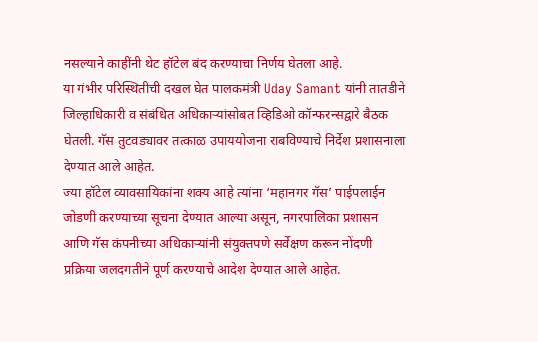नसल्याने काहींनी थेट हॉटेल बंद करण्याचा निर्णय घेतला आहे.
या गंभीर परिस्थितीची दखल घेत पालकमंत्री Uday Samant यांनी तातडीने जिल्हाधिकारी व संबंधित अधिकाऱ्यांसोबत व्हिडिओ कॉन्फरन्सद्वारे बैठक घेतली. गॅस तुटवड्यावर तत्काळ उपाययोजना राबविण्याचे निर्देश प्रशासनाला देण्यात आले आहेत.
ज्या हॉटेल व्यावसायिकांना शक्य आहे त्यांना ‘महानगर गॅस’ पाईपलाईन जोडणी करण्याच्या सूचना देण्यात आल्या असून, नगरपालिका प्रशासन आणि गॅस कंपनीच्या अधिकाऱ्यांनी संयुक्तपणे सर्वेक्षण करून नोंदणी प्रक्रिया जलदगतीने पूर्ण करण्याचे आदेश देण्यात आले आहेत.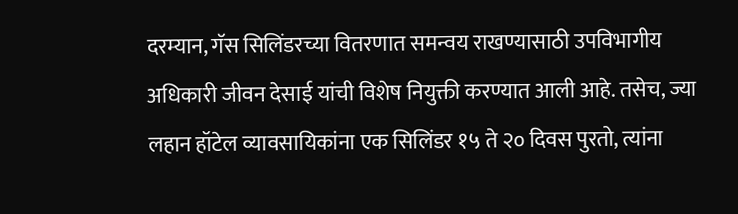दरम्यान, गॅस सिलिंडरच्या वितरणात समन्वय राखण्यासाठी उपविभागीय अधिकारी जीवन देसाई यांची विशेष नियुक्ती करण्यात आली आहे. तसेच, ज्या लहान हॉटेल व्यावसायिकांना एक सिलिंडर १५ ते २० दिवस पुरतो, त्यांना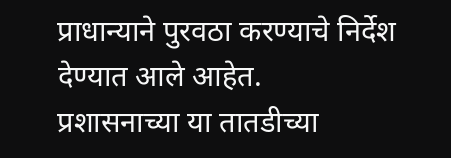प्राधान्याने पुरवठा करण्याचे निर्देश देण्यात आले आहेत.
प्रशासनाच्या या तातडीच्या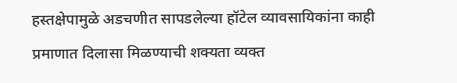हस्तक्षेपामुळे अडचणीत सापडलेल्या हॉटेल व्यावसायिकांना काही प्रमाणात दिलासा मिळण्याची शक्यता व्यक्त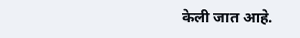केली जात आहे.